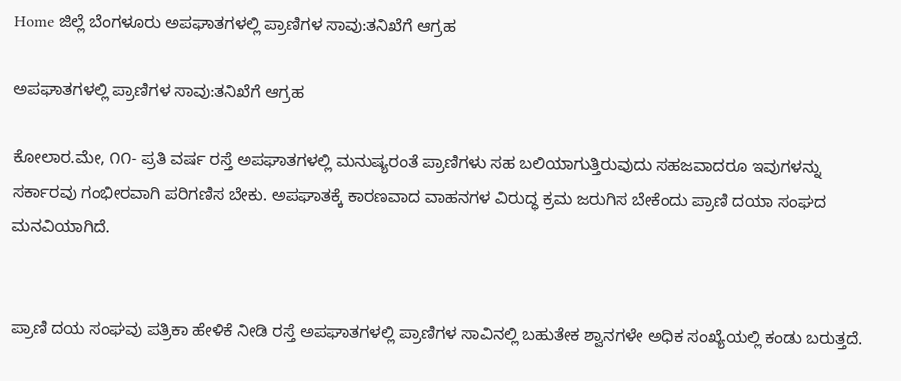Home ಜಿಲ್ಲೆ ಬೆಂಗಳೂರು ಅಪಘಾತಗಳಲ್ಲಿ ಪ್ರಾಣಿಗಳ ಸಾವು:ತನಿಖೆಗೆ ಆಗ್ರಹ

ಅಪಘಾತಗಳಲ್ಲಿ ಪ್ರಾಣಿಗಳ ಸಾವು:ತನಿಖೆಗೆ ಆಗ್ರಹ

ಕೋಲಾರ.ಮೇ, ೧೧- ಪ್ರತಿ ವರ್ಷ ರಸ್ತೆ ಅಪಘಾತಗಳಲ್ಲಿ ಮನುಷ್ಯರಂತೆ ಪ್ರಾಣಿಗಳು ಸಹ ಬಲಿಯಾಗುತ್ತಿರುವುದು ಸಹಜವಾದರೂ ಇವುಗಳನ್ನು ಸರ್ಕಾರವು ಗಂಭೀರವಾಗಿ ಪರಿಗಣಿಸ ಬೇಕು. ಅಪಘಾತಕ್ಕೆ ಕಾರಣವಾದ ವಾಹನಗಳ ವಿರುದ್ಧ ಕ್ರಮ ಜರುಗಿಸ ಬೇಕೆಂದು ಪ್ರಾಣಿ ದಯಾ ಸಂಘದ ಮನವಿಯಾಗಿದೆ.


ಪ್ರಾಣಿ ದಯ ಸಂಘವು ಪತ್ರಿಕಾ ಹೇಳಿಕೆ ನೀಡಿ ರಸ್ತೆ ಅಪಘಾತಗಳಲ್ಲಿ ಪ್ರಾಣಿಗಳ ಸಾವಿನಲ್ಲಿ ಬಹುತೇಕ ಶ್ವಾನಗಳೇ ಅಧಿಕ ಸಂಖ್ಯೆಯಲ್ಲಿ ಕಂಡು ಬರುತ್ತದೆ.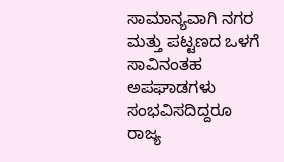ಸಾಮಾನ್ಯವಾಗಿ ನಗರ ಮತ್ತು ಪಟ್ಟಣದ ಒಳಗೆ ಸಾವಿನಂತಹ ಅಪಘಾಡಗಳು ಸಂಭವಿಸದಿದ್ದರೂ ರಾಜ್ಯ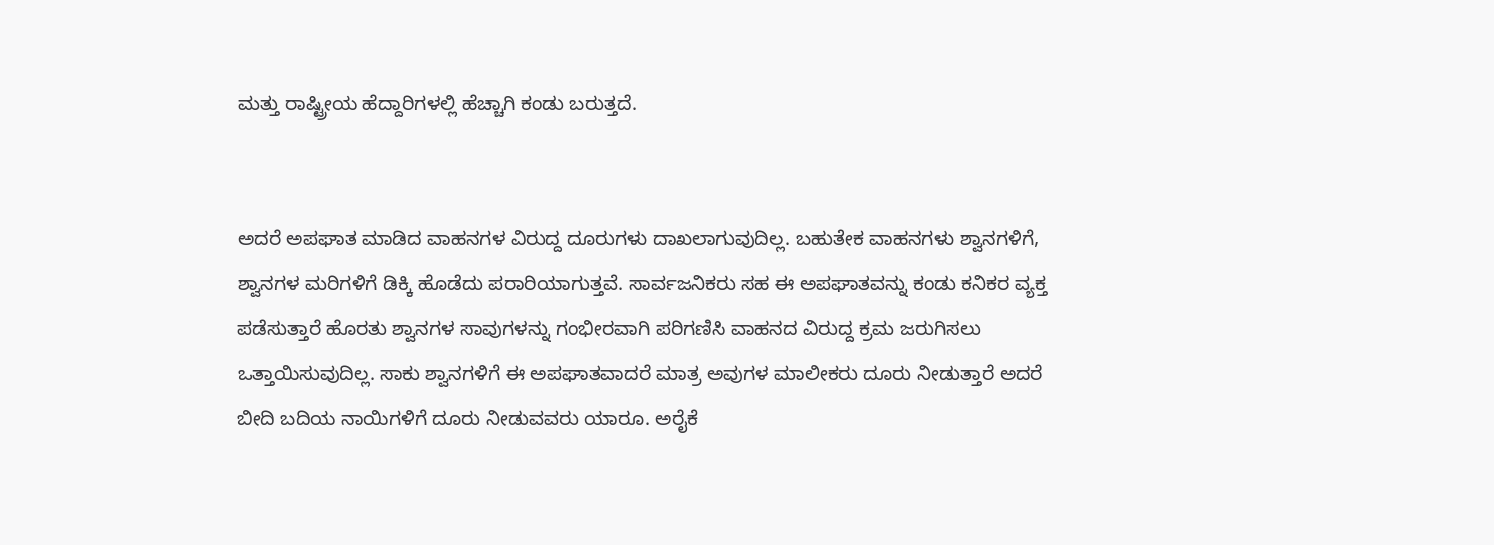ಮತ್ತು ರಾಷ್ಟ್ರೀಯ ಹೆದ್ದಾರಿಗಳಲ್ಲಿ ಹೆಚ್ಚಾಗಿ ಕಂಡು ಬರುತ್ತದೆ.


ಅದರೆ ಅಪಘಾತ ಮಾಡಿದ ವಾಹನಗಳ ವಿರುದ್ದ ದೂರುಗಳು ದಾಖಲಾಗುವುದಿಲ್ಲ. ಬಹುತೇಕ ವಾಹನಗಳು ಶ್ವಾನಗಳಿಗೆ, ಶ್ವಾನಗಳ ಮರಿಗಳಿಗೆ ಡಿಕ್ಕಿ ಹೊಡೆದು ಪರಾರಿಯಾಗುತ್ತವೆ. ಸಾರ್ವಜನಿಕರು ಸಹ ಈ ಅಪಘಾತವನ್ನು ಕಂಡು ಕನಿಕರ ವ್ಯಕ್ತ ಪಡೆಸುತ್ತಾರೆ ಹೊರತು ಶ್ವಾನಗಳ ಸಾವುಗಳನ್ನು ಗಂಭೀರವಾಗಿ ಪರಿಗಣಿಸಿ ವಾಹನದ ವಿರುದ್ದ ಕ್ರಮ ಜರುಗಿಸಲು ಒತ್ತಾಯಿಸುವುದಿಲ್ಲ. ಸಾಕು ಶ್ವಾನಗಳಿಗೆ ಈ ಅಪಘಾತವಾದರೆ ಮಾತ್ರ ಅವುಗಳ ಮಾಲೀಕರು ದೂರು ನೀಡುತ್ತಾರೆ ಅದರೆ ಬೀದಿ ಬದಿಯ ನಾಯಿಗಳಿಗೆ ದೂರು ನೀಡುವವರು ಯಾರೂ. ಅರೈಕೆ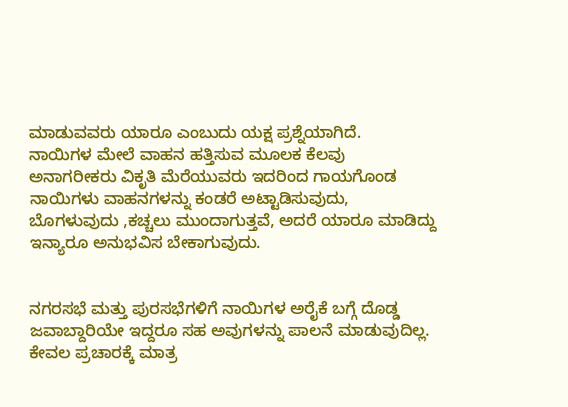ಮಾಡುವವರು ಯಾರೂ ಎಂಬುದು ಯಕ್ಷ ಪ್ರಶ್ನೆಯಾಗಿದೆ.
ನಾಯಿಗಳ ಮೇಲೆ ವಾಹನ ಹತ್ತಿಸುವ ಮೂಲಕ ಕೆಲವು ಅನಾಗರೀಕರು ವಿಕೃತಿ ಮೆರೆಯುವರು ಇದರಿಂದ ಗಾಯಗೊಂಡ ನಾಯಿಗಳು ವಾಹನಗಳನ್ನು ಕಂಡರೆ ಅಟ್ಟಾಡಿಸುವುದು, ಬೊಗಳುವುದು ,ಕಚ್ಚಲು ಮುಂದಾಗುತ್ತವೆ, ಅದರೆ ಯಾರೂ ಮಾಡಿದ್ದು ಇನ್ಯಾರೂ ಅನುಭವಿಸ ಬೇಕಾಗುವುದು.


ನಗರಸಭೆ ಮತ್ತು ಪುರಸಭೆಗಳಿಗೆ ನಾಯಿಗಳ ಅರೈಕೆ ಬಗ್ಗೆ ದೊಡ್ಡ ಜವಾಬ್ದಾರಿಯೇ ಇದ್ದರೂ ಸಹ ಅವುಗಳನ್ನು ಪಾಲನೆ ಮಾಡುವುದಿಲ್ಲ. ಕೇವಲ ಪ್ರಚಾರಕ್ಕೆ ಮಾತ್ರ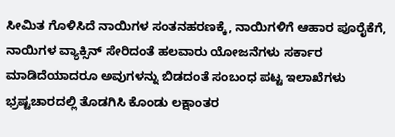ಸೀಮಿತ ಗೊಳಿಸಿದೆ ನಾಯಿಗಳ ಸಂತನಹರಣಕ್ಕೆ, ನಾಯಿಗಳಿಗೆ ಆಹಾರ ಪೂರೈಕೆಗೆ, ನಾಯಿಗಳ ವ್ಯಾಕ್ಸಿನ್ ಸೇರಿದಂತೆ ಹಲವಾರು ಯೋಜನೆಗಳು ಸರ್ಕಾರ ಮಾಡಿದೆಯಾದರೂ ಅವುಗಳನ್ನು ಬಿಡದಂತೆ ಸಂಬಂಧ ಪಟ್ಟ ಇಲಾಖೆಗಳು ಭ್ರಷ್ಟಚಾರದಲ್ಲಿ ತೊಡಗಿಸಿ ಕೊಂಡು ಲಕ್ಷಾಂತರ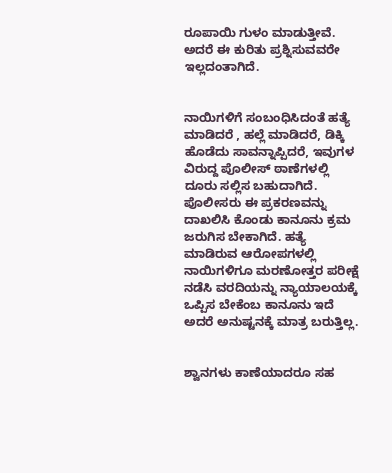ರೂಪಾಯಿ ಗುಳಂ ಮಾಡುತ್ತೀವೆ. ಅದರೆ ಈ ಕುರಿತು ಪ್ರಶ್ನಿಸುವವರೇ ಇಲ್ಲದಂತಾಗಿದೆ.


ನಾಯಿಗಳಿಗೆ ಸಂಬಂಧಿಸಿದಂತೆ ಹತ್ಯೆ ಮಾಡಿದರೆ , ಹಲ್ಲೆ ಮಾಡಿದರೆ, ಡಿಕ್ಕಿ ಹೊಡೆದು ಸಾವನ್ನಾಪ್ಪಿದರೆ, ಇವುಗಳ ವಿರುದ್ದ ಪೊಲೀಸ್ ಠಾಣೆಗಳಲ್ಲಿ ದೂರು ಸಲ್ಲಿಸ ಬಹುದಾಗಿದೆ. ಪೊಲೀಸರು ಈ ಪ್ರಕರಣವನ್ನು ದಾಖಲಿಸಿ ಕೊಂಡು ಕಾನೂನು ಕ್ರಮ ಜರುಗಿಸ ಬೇಕಾಗಿದೆ. ಹತ್ಯೆ ಮಾಡಿರುವ ಆರೋಪಗಳಲ್ಲಿ ನಾಯಿಗಳಿಗೂ ಮರಣೋತ್ತರ ಪರೀಕ್ಷೆ ನಡೆಸಿ ವರದಿಯನ್ನು ನ್ಯಾಯಾಲಯಕ್ಕೆ ಒಪ್ಪಿಸ ಬೇಕೆಂಬ ಕಾನೂನು ಇದೆ ಅದರೆ ಅನುಷ್ಟನಕ್ಕೆ ಮಾತ್ರ ಬರುತ್ತಿಲ್ಲ.


ಶ್ವಾನಗಳು ಕಾಣೆಯಾದರೂ ಸಹ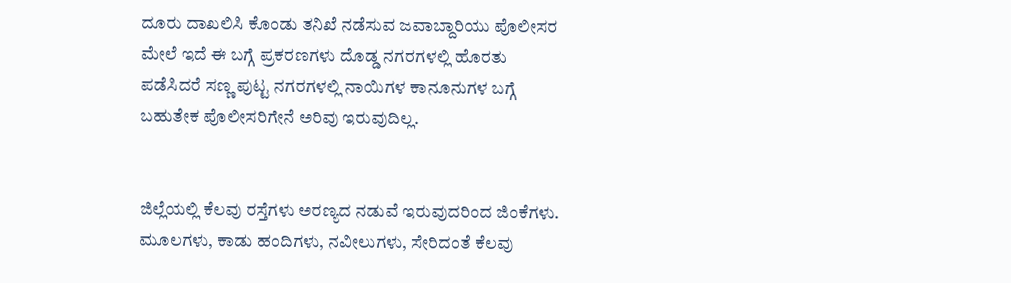ದೂರು ದಾಖಲಿಸಿ ಕೊಂಡು ತನಿಖೆ ನಡೆಸುವ ಜವಾಬ್ದಾರಿಯು ಪೊಲೀಸರ ಮೇಲೆ ಇದೆ ಈ ಬಗ್ಗೆ ಪ್ರಕರಣಗಳು ದೊಡ್ಡ ನಗರಗಳಲ್ಲಿ ಹೊರತು ಪಡೆಸಿದರೆ ಸಣ್ಣ ಪುಟ್ಟ ನಗರಗಳಲ್ಲಿ ನಾಯಿಗಳ ಕಾನೂನುಗಳ ಬಗ್ಗೆ ಬಹುತೇಕ ಪೊಲೀಸರಿಗೇನೆ ಅರಿವು ಇರುವುದಿಲ್ಲ.


ಜಿಲ್ಲೆಯಲ್ಲಿ ಕೆಲವು ರಸ್ತೆಗಳು ಅರಣ್ಯದ ನಡುವೆ ಇರುವುದರಿಂದ ಜಿಂಕೆಗಳು. ಮೂಲಗಳು, ಕಾಡು ಹಂದಿಗಳು, ನವೀಲುಗಳು, ಸೇರಿದಂತೆ ಕೆಲವು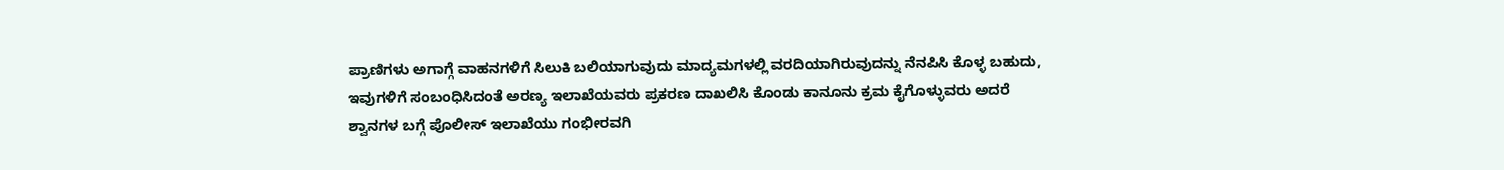ಪ್ರಾಣಿಗಳು ಅಗಾಗ್ಗೆ ವಾಹನಗಳಿಗೆ ಸಿಲುಕಿ ಬಲಿಯಾಗುವುದು ಮಾದ್ಯಮಗಳಲ್ಲಿ ವರದಿಯಾಗಿರುವುದನ್ನು ನೆನಪಿಸಿ ಕೊಳ್ಳ ಬಹುದು, ಇವುಗಳಿಗೆ ಸಂಬಂಧಿಸಿದಂತೆ ಅರಣ್ಯ ಇಲಾಖೆಯವರು ಪ್ರಕರಣ ದಾಖಲಿಸಿ ಕೊಂಡು ಕಾನೂನು ಕ್ರಮ ಕೈಗೊಳ್ಳುವರು ಅದರೆ ಶ್ವಾನಗಳ ಬಗ್ಗೆ ಪೊಲೀಸ್ ಇಲಾಖೆಯು ಗಂಭೀರವಗಿ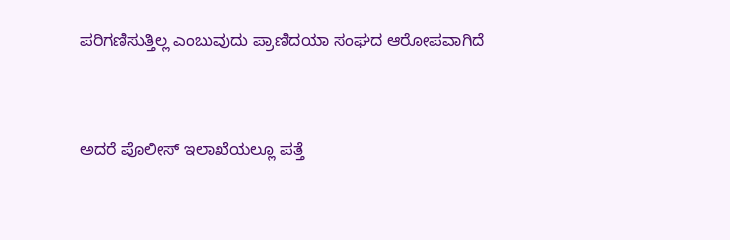ಪರಿಗಣಿಸುತ್ತಿಲ್ಲ ಎಂಬುವುದು ಪ್ರಾಣಿದಯಾ ಸಂಘದ ಆರೋಪವಾಗಿದೆ


ಅದರೆ ಪೊಲೀಸ್ ಇಲಾಖೆಯಲ್ಲೂ ಪತ್ತೆ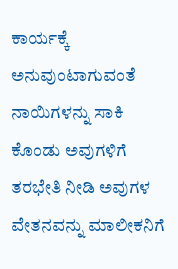ಕಾರ್ಯಕ್ಕೆ ಅನುವುಂಟಾಗುವಂತೆ ನಾಯಿಗಳನ್ನು ಸಾಕಿ ಕೊಂಡು ಅವುಗಳಿಗೆ ತರಭೇತಿ ನೀಡಿ ಅವುಗಳ ವೇತನವನ್ನು ಮಾಲೀಕನಿಗೆ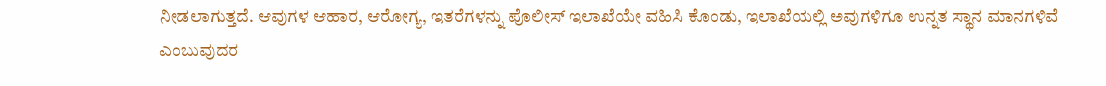ನೀಡಲಾಗುತ್ತದೆ. ಆವುಗಳ ಆಹಾರ, ಆರೋಗ್ಯ, ಇತರೆಗಳನ್ನು ಪೊಲೀಸ್ ಇಲಾಖೆಯೇ ವಹಿಸಿ ಕೊಂಡು, ಇಲಾಖೆಯಲ್ಲಿ ಅವುಗಳಿಗೂ ಉನ್ನತ ಸ್ಥಾನ ಮಾನಗಳಿವೆ ಎಂಬುವುದರ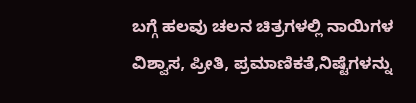ಬಗ್ಗೆ ಹಲವು ಚಲನ ಚಿತ್ರಗಳಲ್ಲಿ ನಾಯಿಗಳ ವಿಶ್ವಾಸ, ಪ್ರೀತಿ, ಪ್ರಮಾಣಿಕತೆ,ನಿಷ್ಟೆಗಳನ್ನು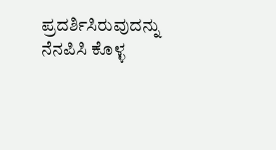ಪ್ರದರ್ಶಿಸಿರುವುದನ್ನು ನೆನಪಿಸಿ ಕೊಳ್ಳ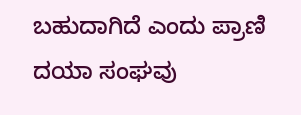ಬಹುದಾಗಿದೆ ಎಂದು ಪ್ರಾಣಿ ದಯಾ ಸಂಘವು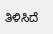ತಿಳಿಸಿದೆ